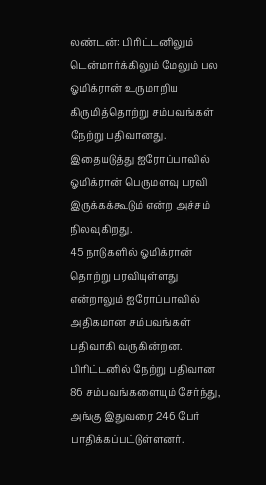லண்டன்: பிரிட்டனிலும் டென்மார்க்கிலும் மேலும் பல ஓமிக்ரான் உருமாறிய கிருமித்தொற்று சம்பவங்கள் நேற்று பதிவானது. இதையடுத்து ஐரோப்பாவில் ஓமிக்ரான் பெருமளவு பரவி இருக்கக்கூடும் என்ற அச்சம் நிலவுகிறது.
45 நாடுகளில் ஓமிக்ரான் தொற்று பரவியுள்ளது என்றாலும் ஐரோப்பாவில் அதிகமான சம்பவங்கள் பதிவாகி வருகின்றன.
பிரிட்டனில் நேற்று பதிவான 86 சம்பவங்களையும் சேர்ந்து, அங்கு இதுவரை 246 பேர் பாதிக்கப்பட்டுள்ளனர்.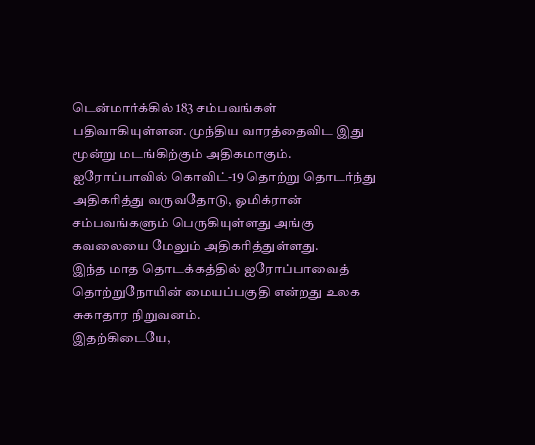டென்மார்க்கில் 183 சம்பவங்கள் பதிவாகியுள்ளன. முந்திய வாரத்தைவிட இது மூன்று மடங்கிற்கும் அதிகமாகும்.
ஐரோப்பாவில் கொவிட்-19 தொற்று தொடர்ந்து அதிகரித்து வருவதோடு, ஓமிக்ரான் சம்பவங்களும் பெருகியுள்ளது அங்கு கவலையை மேலும் அதிகரித்துள்ளது.
இந்த மாத தொடக்கத்தில் ஐரோப்பாவைத் தொற்றுநோயின் மையப்பகுதி என்றது உலக சுகாதார நிறுவனம்.
இதற்கிடையே,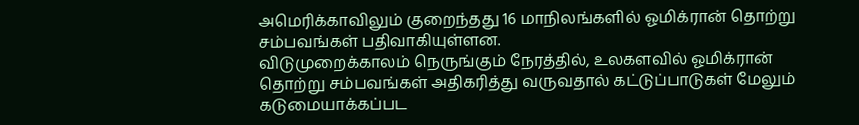அமெரிக்காவிலும் குறைந்தது 16 மாநிலங்களில் ஓமிக்ரான் தொற்று சம்பவங்கள் பதிவாகியுள்ளன.
விடுமுறைக்காலம் நெருங்கும் நேரத்தில், உலகளவில் ஓமிக்ரான் தொற்று சம்பவங்கள் அதிகரித்து வருவதால் கட்டுப்பாடுகள் மேலும் கடுமையாக்கப்பட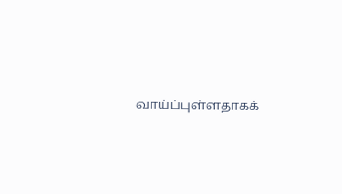வாய்ப்புள்ளதாகக்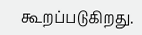கூறப்படுகிறது.